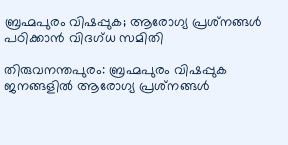ബ്രഹ്മപുരം വിഷപ്പുക; ആരോഗ്യ പ്രശ്‌നങ്ങള്‍ പഠിക്കാന്‍ വിദഗ്ധ സമിതി

തിരുവനന്തപുരം: ബ്രഹ്മപുരം വിഷപ്പുക ജനങ്ങളില്‍ ആരോഗ്യ പ്രശ്‌നങ്ങള്‍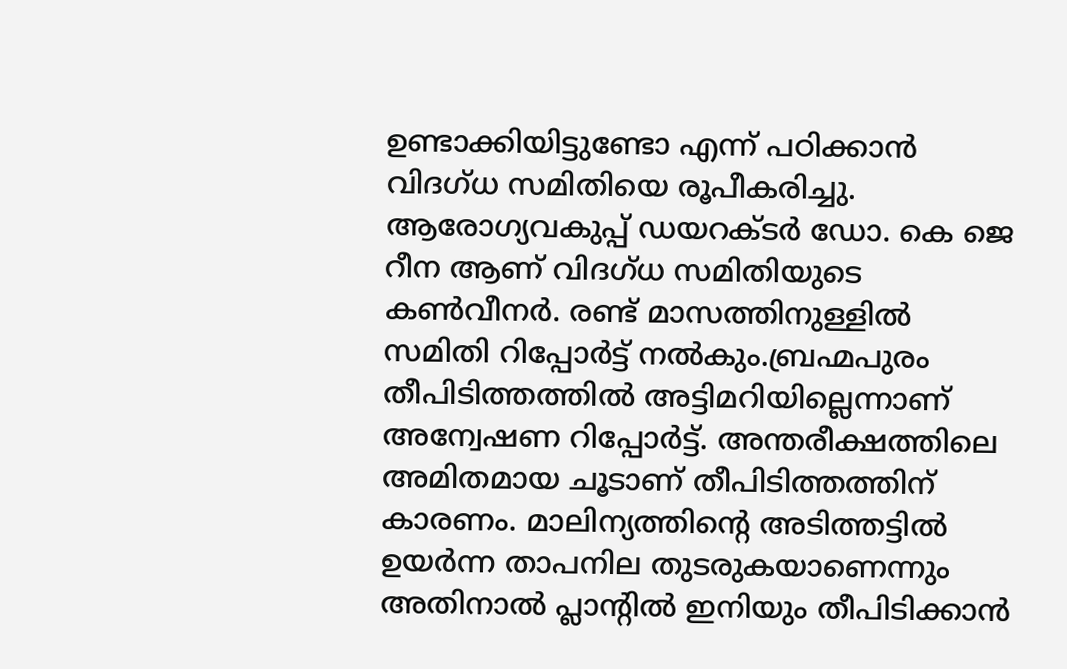ഉണ്ടാക്കിയിട്ടുണ്ടോ എന്ന് പഠിക്കാന്‍ വിദഗ്ധ സമിതിയെ രൂപീകരിച്ചു. ആരോഗ്യവകുപ്പ് ഡയറക്ടര്‍ ഡോ. കെ ജെ റീന ആണ് വിദഗ്ധ സമിതിയുടെ കണ്‍വീനര്‍. രണ്ട് മാസത്തിനുള്ളില്‍ സമിതി റിപ്പോര്‍ട്ട് നല്‍കും.ബ്രഹ്മപുരം തീപിടിത്തത്തില്‍ അട്ടിമറിയില്ലെന്നാണ് അന്വേഷണ റിപ്പോര്‍ട്ട്. അന്തരീക്ഷത്തിലെ അമിതമായ ചൂടാണ് തീപിടിത്തത്തിന് കാരണം. മാലിന്യത്തിന്റെ അടിത്തട്ടില്‍ ഉയര്‍ന്ന താപനില തുടരുകയാണെന്നും അതിനാല്‍ പ്ലാന്റില്‍ ഇനിയും തീപിടിക്കാന്‍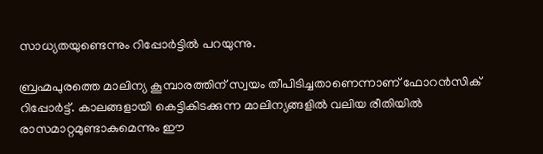സാധ്യതയുണ്ടെന്നും റിപ്പോര്‍ട്ടില്‍ പറയുന്നു.

ബ്രഹ്മപുരത്തെ മാലിന്യ കൂമ്പാരത്തിന് സ്വയം തീപിടിച്ചതാണെന്നാണ് ഫോറന്‍സിക് റിപ്പോര്‍ട്ട്. കാലങ്ങളായി കെട്ടികിടക്കുന്ന മാലിന്യങ്ങളില്‍ വലിയ രീതിയില്‍ രാസമാറ്റമുണ്ടാകുമെന്നും ഈ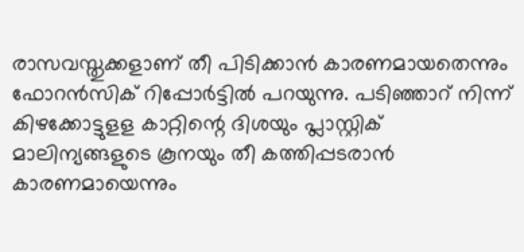രാസവസ്തുക്കളാണ് തീ പിടിക്കാന്‍ കാരണമായതെന്നും ഫോറന്‍സിക് റിപ്പോര്‍ട്ടില്‍ പറയുന്നു. പടിഞ്ഞാറ് നിന്ന് കിഴക്കോട്ടുളള കാറ്റിന്റെ ദിശയും പ്ലാസ്റ്റിക് മാലിന്യങ്ങളുടെ കൂനയും തീ കത്തിപ്പടരാന്‍ കാരണമായെന്നും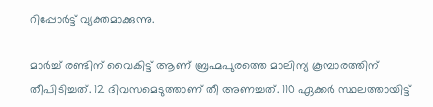റിപ്പോര്‍ട്ട് വ്യക്തമാക്കുന്നു.

മാര്‍ച്ച് രണ്ടിന് വൈകിട്ട് ആണ് ബ്രഹ്മപുരത്തെ മാലിന്യ കൂമ്പാരത്തിന് തീപിടിച്ചത്. 12 ദിവസമെടുത്താണ് തീ അണച്ചത്. 110 ഏക്കര്‍ സ്ഥലത്തായിട്ട്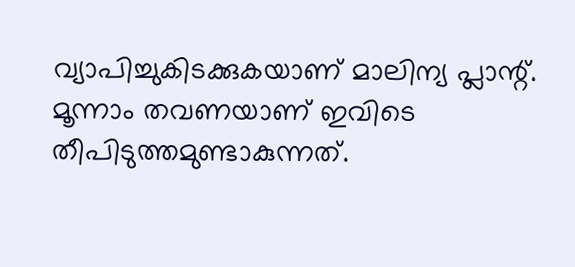വ്യാപിച്ചുകിടക്കുകയാണ് മാലിന്യ പ്ലാന്റ്. മൂന്നാം തവണയാണ് ഇവിടെ തീപിടുത്തമുണ്ടാകുന്നത്.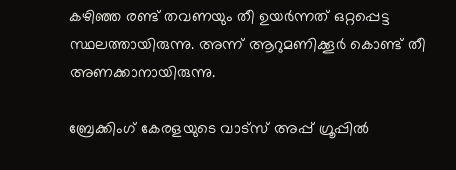കഴിഞ്ഞ രണ്ട് തവണയും തീ ഉയര്‍ന്നത് ഒറ്റപ്പെട്ട സ്ഥലത്തായിരുന്നു. അന്ന് ആറുമണിക്കൂര്‍ കൊണ്ട് തീ അണക്കാനായിരുന്നു.

ബ്രേക്കിംഗ് കേരളയുടെ വാട്സ് അപ്പ് ഗ്രൂപ്പിൽ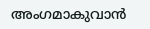അംഗമാകുവാൻ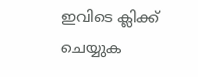ഇവിടെ ക്ലിക്ക് ചെയ്യുക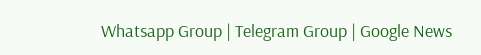Whatsapp Group | Telegram Group | Google News